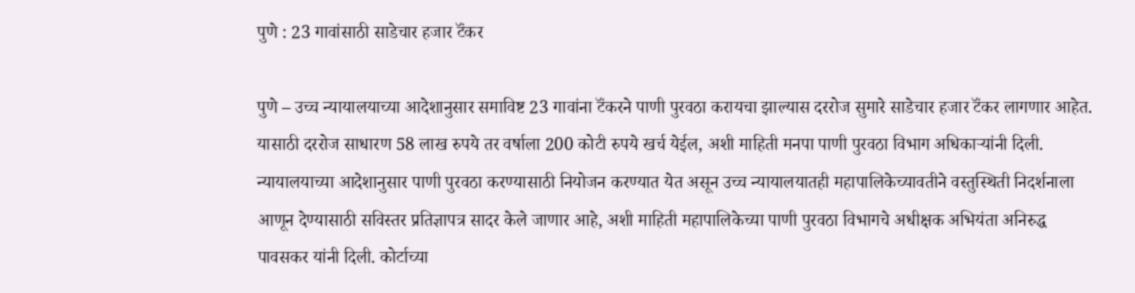पुणे : 23 गावांसाठी साडेचार हजार टॅंकर

पुणे – उच्च न्यायालयाच्या आदेशानुसार समाविष्ट 23 गावांना टॅंकरने पाणी पुरवठा करायचा झाल्यास दररोज सुमारे साडेचार हजार टॅंकर लागणार आहेत. यासाठी दररोज साधारण 58 लाख रुपये तर वर्षाला 200 कोटी रुपये खर्च येईल, अशी माहिती मनपा पाणी पुरवठा विभाग अधिकाऱ्यांनी दिली.
न्यायालयाच्या आदेशानुसार पाणी पुरवठा करण्यासाठी नियोजन करण्यात येत असून उच्च न्यायालयातही महापालिकेच्यावतीने वस्तुस्थिती निदर्शनाला आणून देण्यासाठी सविस्तर प्रतिज्ञापत्र सादर केले जाणार आहे, अशी माहिती महापालिकेच्या पाणी पुरवठा विभागचे अधीक्षक अभियंता अनिरुद्ध पावसकर यांनी दिली. कोर्टाच्या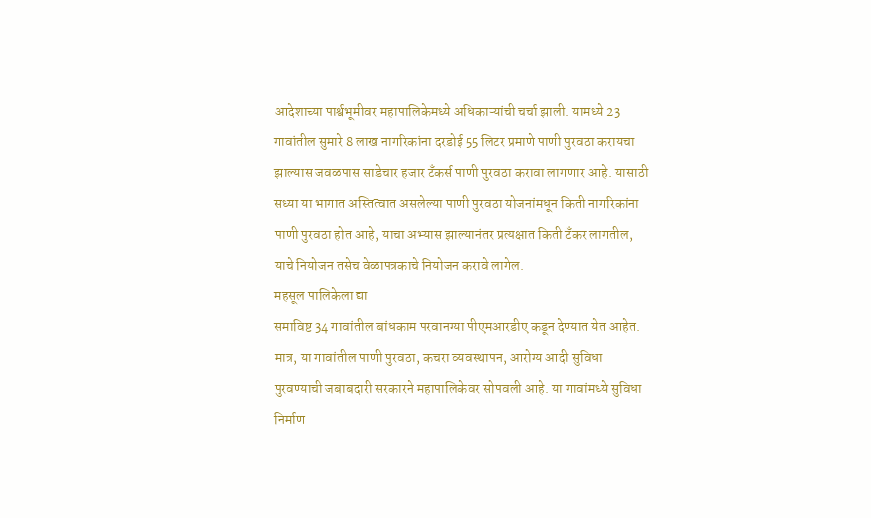आदेशाच्या पार्श्वभूमीवर महापालिकेमध्ये अधिकाऱ्यांची चर्चा झाली. यामध्ये 23 गावांतील सुमारे 8 लाख नागरिकांना दरडोई 55 लिटर प्रमाणे पाणी पुरवठा करायचा झाल्यास जवळपास साडेचार हजार टॅंकर्स पाणी पुरवठा करावा लागणार आहे. यासाठी सध्या या भागात अस्तित्वात असलेल्या पाणी पुरवठा योजनांमधून किती नागरिकांना पाणी पुरवठा होत आहे, याचा अभ्यास झाल्यानंतर प्रत्यक्षात किती टॅंकर लागतील, याचे नियोजन तसेच वेळापत्रकाचे नियोजन करावे लागेल.
महसूल पालिकेला द्या
समाविष्ट 34 गावांतील बांधकाम परवानग्या पीएमआरडीए कडून देण्यात येत आहेत. मात्र, या गावांतील पाणी पुरवठा, कचरा व्यवस्थापन, आरोग्य आदी सुविधा पुरवण्याची जबाबदारी सरकारने महापालिकेवर सोपवली आहे. या गावांमध्ये सुविधा निर्माण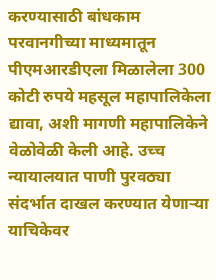करण्यासाठी बांधकाम परवानगीच्या माध्यमातून पीएमआरडीएला मिळालेला 300 कोटी रुपये महसूल महापालिकेला द्यावा, अशी मागणी महापालिकेने वेळोवेळी केली आहे. उच्च न्यायालयात पाणी पुरवठ्या संदर्भात दाखल करण्यात येणाऱ्या याचिकेवर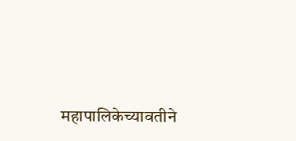महापालिकेच्यावतीने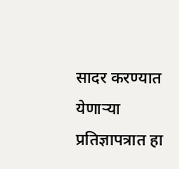सादर करण्यात येणाऱ्या प्रतिज्ञापत्रात हा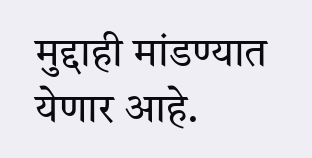मुद्दाही मांडण्यात येणार आहे.